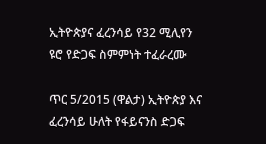ኢትዮጵያና ፈረንሳይ የ32 ሚሊየን ዩሮ የድጋፍ ስምምነት ተፈራረሙ

ጥር 5/2015 (ዋልታ) ኢትዮጵያ እና ፈረንሳይ ሁለት የፋይናንስ ድጋፍ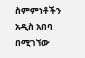ስምምነቶችን አዲስ አበባ በሚገኘው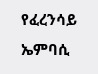የፈረንሳይ ኤምባሲ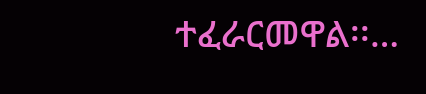ተፈራርመዋል፡፡…